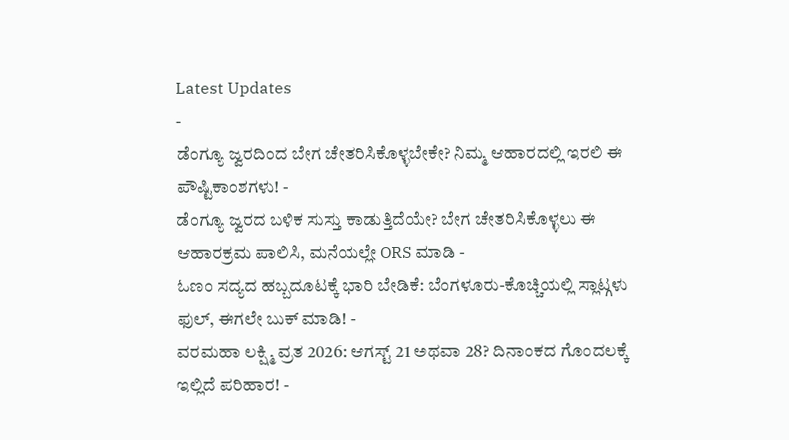Latest Updates
-
ಡೆಂಗ್ಯೂ ಜ್ವರದಿಂದ ಬೇಗ ಚೇತರಿಸಿಕೊಳ್ಳಬೇಕೇ? ನಿಮ್ಮ ಆಹಾರದಲ್ಲಿ ಇರಲಿ ಈ ಪೌಷ್ಟಿಕಾಂಶಗಳು! -
ಡೆಂಗ್ಯೂ ಜ್ವರದ ಬಳಿಕ ಸುಸ್ತು ಕಾಡುತ್ತಿದೆಯೇ? ಬೇಗ ಚೇತರಿಸಿಕೊಳ್ಳಲು ಈ ಆಹಾರಕ್ರಮ ಪಾಲಿಸಿ, ಮನೆಯಲ್ಲೇ ORS ಮಾಡಿ -
ಓಣಂ ಸದ್ಯದ ಹಬ್ಬದೂಟಕ್ಕೆ ಭಾರಿ ಬೇಡಿಕೆ: ಬೆಂಗಳೂರು-ಕೊಚ್ಚಿಯಲ್ಲಿ ಸ್ಲಾಟ್ಗಳು ಫುಲ್, ಈಗಲೇ ಬುಕ್ ಮಾಡಿ! -
ವರಮಹಾ ಲಕ್ಷ್ಮಿ ವ್ರತ 2026: ಆಗಸ್ಟ್ 21 ಅಥವಾ 28? ದಿನಾಂಕದ ಗೊಂದಲಕ್ಕೆ ಇಲ್ಲಿದೆ ಪರಿಹಾರ! -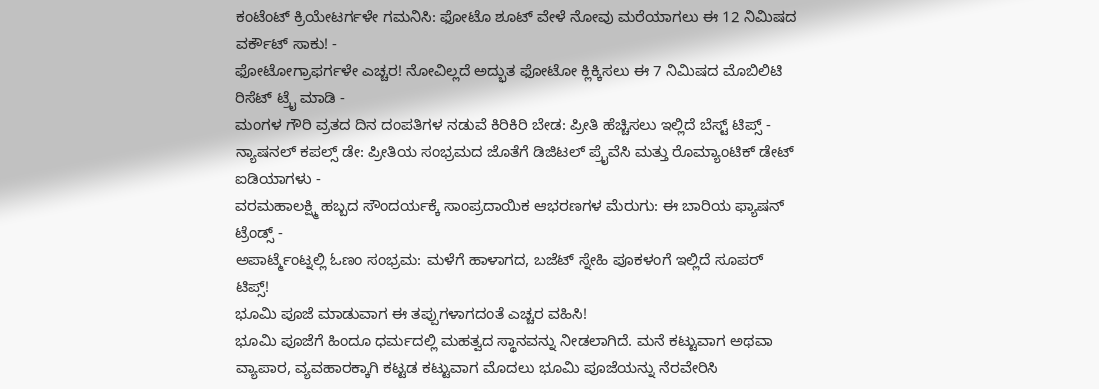ಕಂಟೆಂಟ್ ಕ್ರಿಯೇಟರ್ಗಳೇ ಗಮನಿಸಿ: ಫೋಟೊ ಶೂಟ್ ವೇಳೆ ನೋವು ಮರೆಯಾಗಲು ಈ 12 ನಿಮಿಷದ ವರ್ಕೌಟ್ ಸಾಕು! -
ಫೋಟೋಗ್ರಾಫರ್ಗಳೇ ಎಚ್ಚರ! ನೋವಿಲ್ಲದೆ ಅದ್ಭುತ ಫೋಟೋ ಕ್ಲಿಕ್ಕಿಸಲು ಈ 7 ನಿಮಿಷದ ಮೊಬಿಲಿಟಿ ರಿಸೆಟ್ ಟ್ರೈ ಮಾಡಿ -
ಮಂಗಳ ಗೌರಿ ವ್ರತದ ದಿನ ದಂಪತಿಗಳ ನಡುವೆ ಕಿರಿಕಿರಿ ಬೇಡ: ಪ್ರೀತಿ ಹೆಚ್ಚಿಸಲು ಇಲ್ಲಿದೆ ಬೆಸ್ಟ್ ಟಿಪ್ಸ್ -
ನ್ಯಾಷನಲ್ ಕಪಲ್ಸ್ ಡೇ: ಪ್ರೀತಿಯ ಸಂಭ್ರಮದ ಜೊತೆಗೆ ಡಿಜಿಟಲ್ ಪ್ರೈವೆಸಿ ಮತ್ತು ರೊಮ್ಯಾಂಟಿಕ್ ಡೇಟ್ ಐಡಿಯಾಗಳು -
ವರಮಹಾಲಕ್ಷ್ಮಿ ಹಬ್ಬದ ಸೌಂದರ್ಯಕ್ಕೆ ಸಾಂಪ್ರದಾಯಿಕ ಆಭರಣಗಳ ಮೆರುಗು: ಈ ಬಾರಿಯ ಫ್ಯಾಷನ್ ಟ್ರೆಂಡ್ಸ್ -
ಅಪಾರ್ಟ್ಮೆಂಟ್ನಲ್ಲಿ ಓಣಂ ಸಂಭ್ರಮ: ಮಳೆಗೆ ಹಾಳಾಗದ, ಬಜೆಟ್ ಸ್ನೇಹಿ ಪೂಕಳಂಗೆ ಇಲ್ಲಿದೆ ಸೂಪರ್ ಟಿಪ್ಸ್!
ಭೂಮಿ ಪೂಜೆ ಮಾಡುವಾಗ ಈ ತಪ್ಪುಗಳಾಗದಂತೆ ಎಚ್ಚರ ವಹಿಸಿ!
ಭೂಮಿ ಪೂಜೆಗೆ ಹಿಂದೂ ಧರ್ಮದಲ್ಲಿ ಮಹತ್ವದ ಸ್ಥಾನವನ್ನು ನೀಡಲಾಗಿದೆ. ಮನೆ ಕಟ್ಟುವಾಗ ಅಥವಾ ವ್ಯಾಪಾರ, ವ್ಯವಹಾರಕ್ಕಾಗಿ ಕಟ್ಟಡ ಕಟ್ಟುವಾಗ ಮೊದಲು ಭೂಮಿ ಪೂಜೆಯನ್ನು ನೆರವೇರಿಸಿ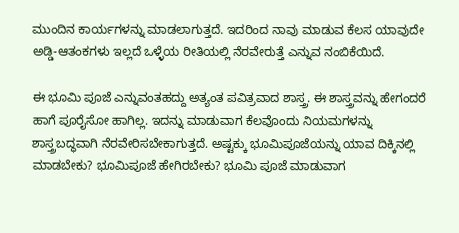ಮುಂದಿನ ಕಾರ್ಯಗಳನ್ನು ಮಾಡಲಾಗುತ್ತದೆ. ಇದರಿಂದ ನಾವು ಮಾಡುವ ಕೆಲಸ ಯಾವುದೇ ಅಡ್ಡಿ-ಆತಂಕಗಳು ಇಲ್ಲದೆ ಒಳ್ಳೆಯ ರೀತಿಯಲ್ಲಿ ನೆರವೇರುತ್ತೆ ಎನ್ನುವ ನಂಬಿಕೆಯಿದೆ.

ಈ ಭೂಮಿ ಪೂಜೆ ಎನ್ನುವಂತಹದ್ದು ಅತ್ಯಂತ ಪವಿತ್ರವಾದ ಶಾಸ್ತ್ರ. ಈ ಶಾಸ್ತ್ರವನ್ನು ಹೇಗಂದರೆ ಹಾಗೆ ಪೂರೈಸೋ ಹಾಗಿಲ್ಲ. ಇದನ್ನು ಮಾಡುವಾಗ ಕೆಲವೊಂದು ನಿಯಮಗಳನ್ನು ಶಾಸ್ತ್ರಬದ್ಧವಾಗಿ ನೆರವೇರಿಸಬೇಕಾಗುತ್ತದೆ. ಅಷ್ಟಕ್ಕು ಭೂಮಿಪೂಜೆಯನ್ನು ಯಾವ ದಿಕ್ಕಿನಲ್ಲಿ ಮಾಡಬೇಕು? ಭೂಮಿಪೂಜೆ ಹೇಗಿರಬೇಕು? ಭೂಮಿ ಪೂಜೆ ಮಾಡುವಾಗ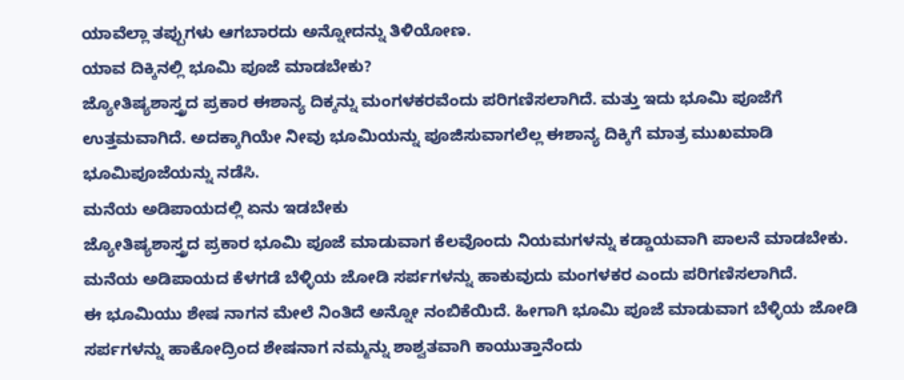ಯಾವೆಲ್ಲಾ ತಪ್ಪುಗಳು ಆಗಬಾರದು ಅನ್ನೋದನ್ನು ತಿಳಿಯೋಣ.
ಯಾವ ದಿಕ್ಕಿನಲ್ಲಿ ಭೂಮಿ ಪೂಜೆ ಮಾಡಬೇಕು?
ಜ್ಯೋತಿಷ್ಯಶಾಸ್ತ್ರದ ಪ್ರಕಾರ ಈಶಾನ್ಯ ದಿಕ್ಕನ್ನು ಮಂಗಳಕರವೆಂದು ಪರಿಗಣಿಸಲಾಗಿದೆ. ಮತ್ತು ಇದು ಭೂಮಿ ಪೂಜೆಗೆ ಉತ್ತಮವಾಗಿದೆ. ಅದಕ್ಕಾಗಿಯೇ ನೀವು ಭೂಮಿಯನ್ನು ಪೂಜಿಸುವಾಗಲೆಲ್ಲ ಈಶಾನ್ಯ ದಿಕ್ಕಿಗೆ ಮಾತ್ರ ಮುಖಮಾಡಿ ಭೂಮಿಪೂಜೆಯನ್ನು ನಡೆಸಿ.
ಮನೆಯ ಅಡಿಪಾಯದಲ್ಲಿ ಏನು ಇಡಬೇಕು
ಜ್ಯೋತಿಷ್ಯಶಾಸ್ತ್ರದ ಪ್ರಕಾರ ಭೂಮಿ ಪೂಜೆ ಮಾಡುವಾಗ ಕೆಲವೊಂದು ನಿಯಮಗಳನ್ನು ಕಡ್ಡಾಯವಾಗಿ ಪಾಲನೆ ಮಾಡಬೇಕು. ಮನೆಯ ಅಡಿಪಾಯದ ಕೆಳಗಡೆ ಬೆಳ್ಳಿಯ ಜೋಡಿ ಸರ್ಪಗಳನ್ನು ಹಾಕುವುದು ಮಂಗಳಕರ ಎಂದು ಪರಿಗಣಿಸಲಾಗಿದೆ.
ಈ ಭೂಮಿಯು ಶೇಷ ನಾಗನ ಮೇಲೆ ನಿಂತಿದೆ ಅನ್ನೋ ನಂಬಿಕೆಯಿದೆ. ಹೀಗಾಗಿ ಭೂಮಿ ಪೂಜೆ ಮಾಡುವಾಗ ಬೆಳ್ಳಿಯ ಜೋಡಿ ಸರ್ಪಗಳನ್ನು ಹಾಕೋದ್ರಿಂದ ಶೇಷನಾಗ ನಮ್ಮನ್ನು ಶಾಶ್ವತವಾಗಿ ಕಾಯುತ್ತಾನೆಂದು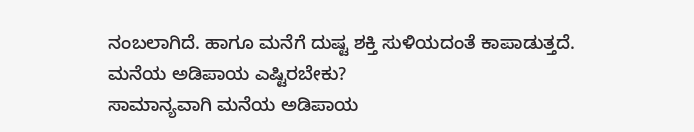ನಂಬಲಾಗಿದೆ. ಹಾಗೂ ಮನೆಗೆ ದುಷ್ಟ ಶಕ್ತಿ ಸುಳಿಯದಂತೆ ಕಾಪಾಡುತ್ತದೆ.
ಮನೆಯ ಅಡಿಪಾಯ ಎಷ್ಟಿರಬೇಕು?
ಸಾಮಾನ್ಯವಾಗಿ ಮನೆಯ ಅಡಿಪಾಯ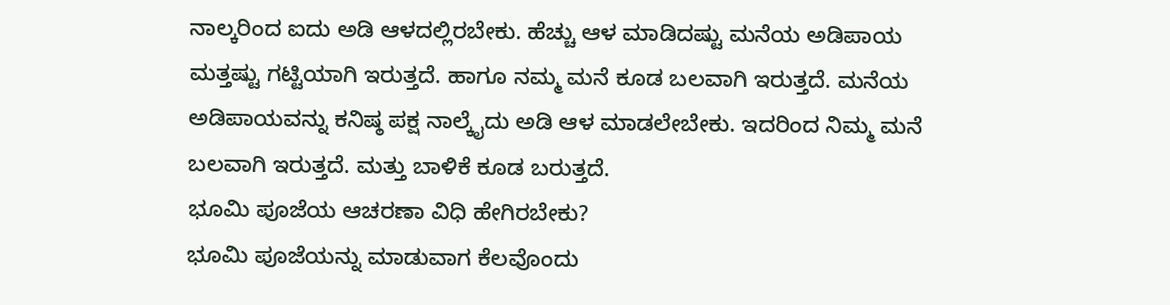ನಾಲ್ಕರಿಂದ ಐದು ಅಡಿ ಆಳದಲ್ಲಿರಬೇಕು. ಹೆಚ್ಚು ಆಳ ಮಾಡಿದಷ್ಟು ಮನೆಯ ಅಡಿಪಾಯ ಮತ್ತಷ್ಟು ಗಟ್ಟಿಯಾಗಿ ಇರುತ್ತದೆ. ಹಾಗೂ ನಮ್ಮ ಮನೆ ಕೂಡ ಬಲವಾಗಿ ಇರುತ್ತದೆ. ಮನೆಯ ಅಡಿಪಾಯವನ್ನು ಕನಿಷ್ಠ ಪಕ್ಷ ನಾಲ್ಕೈದು ಅಡಿ ಆಳ ಮಾಡಲೇಬೇಕು. ಇದರಿಂದ ನಿಮ್ಮ ಮನೆ ಬಲವಾಗಿ ಇರುತ್ತದೆ. ಮತ್ತು ಬಾಳಿಕೆ ಕೂಡ ಬರುತ್ತದೆ.
ಭೂಮಿ ಪೂಜೆಯ ಆಚರಣಾ ವಿಧಿ ಹೇಗಿರಬೇಕು?
ಭೂಮಿ ಪೂಜೆಯನ್ನು ಮಾಡುವಾಗ ಕೆಲವೊಂದು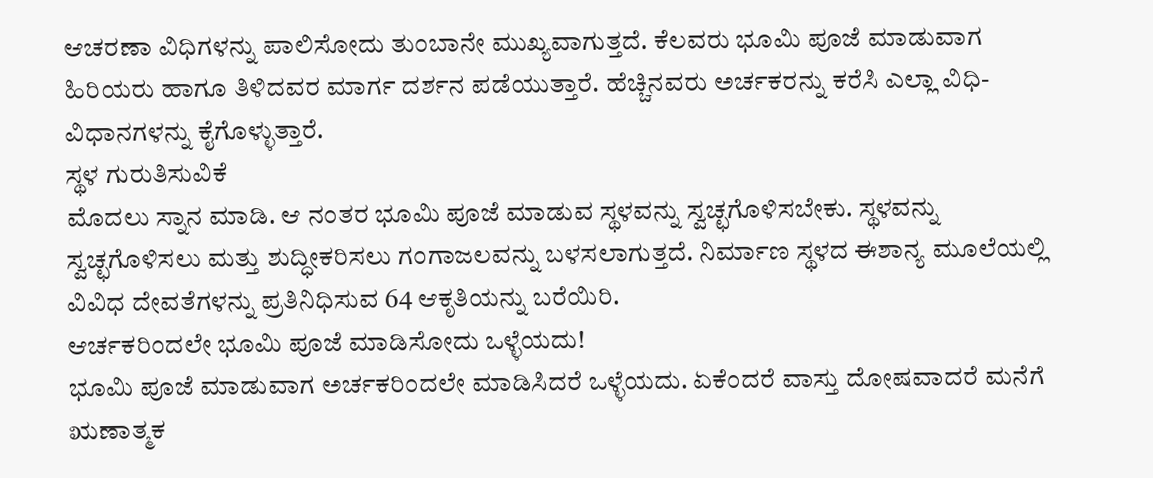ಆಚರಣಾ ವಿಧಿಗಳನ್ನು ಪಾಲಿಸೋದು ತುಂಬಾನೇ ಮುಖ್ಯವಾಗುತ್ತದೆ. ಕೆಲವರು ಭೂಮಿ ಪೂಜೆ ಮಾಡುವಾಗ ಹಿರಿಯರು ಹಾಗೂ ತಿಳಿದವರ ಮಾರ್ಗ ದರ್ಶನ ಪಡೆಯುತ್ತಾರೆ. ಹೆಚ್ಚಿನವರು ಅರ್ಚಕರನ್ನು ಕರೆಸಿ ಎಲ್ಲಾ ವಿಧಿ-ವಿಧಾನಗಳನ್ನು ಕೈಗೊಳ್ಳುತ್ತಾರೆ.
ಸ್ಥಳ ಗುರುತಿಸುವಿಕೆ
ಮೊದಲು ಸ್ನಾನ ಮಾಡಿ. ಆ ನಂತರ ಭೂಮಿ ಪೂಜೆ ಮಾಡುವ ಸ್ಥಳವನ್ನು ಸ್ವಚ್ಛಗೊಳಿಸಬೇಕು. ಸ್ಥಳವನ್ನು ಸ್ವಚ್ಛಗೊಳಿಸಲು ಮತ್ತು ಶುದ್ಧೀಕರಿಸಲು ಗಂಗಾಜಲವನ್ನು ಬಳಸಲಾಗುತ್ತದೆ. ನಿರ್ಮಾಣ ಸ್ಥಳದ ಈಶಾನ್ಯ ಮೂಲೆಯಲ್ಲಿ ವಿವಿಧ ದೇವತೆಗಳನ್ನು ಪ್ರತಿನಿಧಿಸುವ 64 ಆಕೃತಿಯನ್ನು ಬರೆಯಿರಿ.
ಆರ್ಚಕರಿಂದಲೇ ಭೂಮಿ ಪೂಜೆ ಮಾಡಿಸೋದು ಒಳ್ಳೆಯದು!
ಭೂಮಿ ಪೂಜೆ ಮಾಡುವಾಗ ಅರ್ಚಕರಿಂದಲೇ ಮಾಡಿಸಿದರೆ ಒಳ್ಳೆಯದು. ಏಕೆಂದರೆ ವಾಸ್ತು ದೋಷವಾದರೆ ಮನೆಗೆ ಋಣಾತ್ಮಕ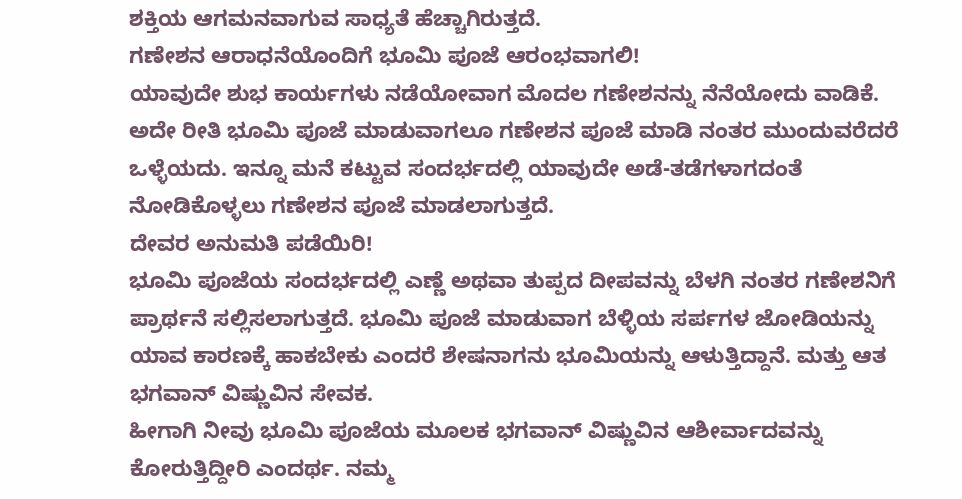ಶಕ್ತಿಯ ಆಗಮನವಾಗುವ ಸಾಧ್ಯತೆ ಹೆಚ್ಚಾಗಿರುತ್ತದೆ.
ಗಣೇಶನ ಆರಾಧನೆಯೊಂದಿಗೆ ಭೂಮಿ ಪೂಜೆ ಆರಂಭವಾಗಲಿ!
ಯಾವುದೇ ಶುಭ ಕಾರ್ಯಗಳು ನಡೆಯೋವಾಗ ಮೊದಲ ಗಣೇಶನನ್ನು ನೆನೆಯೋದು ವಾಡಿಕೆ. ಅದೇ ರೀತಿ ಭೂಮಿ ಪೂಜೆ ಮಾಡುವಾಗಲೂ ಗಣೇಶನ ಪೂಜೆ ಮಾಡಿ ನಂತರ ಮುಂದುವರೆದರೆ ಒಳ್ಳೆಯದು. ಇನ್ನೂ ಮನೆ ಕಟ್ಟುವ ಸಂದರ್ಭದಲ್ಲಿ ಯಾವುದೇ ಅಡೆ-ತಡೆಗಳಾಗದಂತೆ ನೋಡಿಕೊಳ್ಳಲು ಗಣೇಶನ ಪೂಜೆ ಮಾಡಲಾಗುತ್ತದೆ.
ದೇವರ ಅನುಮತಿ ಪಡೆಯಿರಿ!
ಭೂಮಿ ಪೂಜೆಯ ಸಂದರ್ಭದಲ್ಲಿ ಎಣ್ಣೆ ಅಥವಾ ತುಪ್ಪದ ದೀಪವನ್ನು ಬೆಳಗಿ ನಂತರ ಗಣೇಶನಿಗೆ ಪ್ರಾರ್ಥನೆ ಸಲ್ಲಿಸಲಾಗುತ್ತದೆ. ಭೂಮಿ ಪೂಜೆ ಮಾಡುವಾಗ ಬೆಳ್ಳಿಯ ಸರ್ಪಗಳ ಜೋಡಿಯನ್ನು ಯಾವ ಕಾರಣಕ್ಕೆ ಹಾಕಬೇಕು ಎಂದರೆ ಶೇಷನಾಗನು ಭೂಮಿಯನ್ನು ಆಳುತ್ತಿದ್ದಾನೆ. ಮತ್ತು ಆತ ಭಗವಾನ್ ವಿಷ್ಣುವಿನ ಸೇವಕ.
ಹೀಗಾಗಿ ನೀವು ಭೂಮಿ ಪೂಜೆಯ ಮೂಲಕ ಭಗವಾನ್ ವಿಷ್ಣುವಿನ ಆಶೀರ್ವಾದವನ್ನು ಕೋರುತ್ತಿದ್ದೀರಿ ಎಂದರ್ಥ. ನಮ್ಮ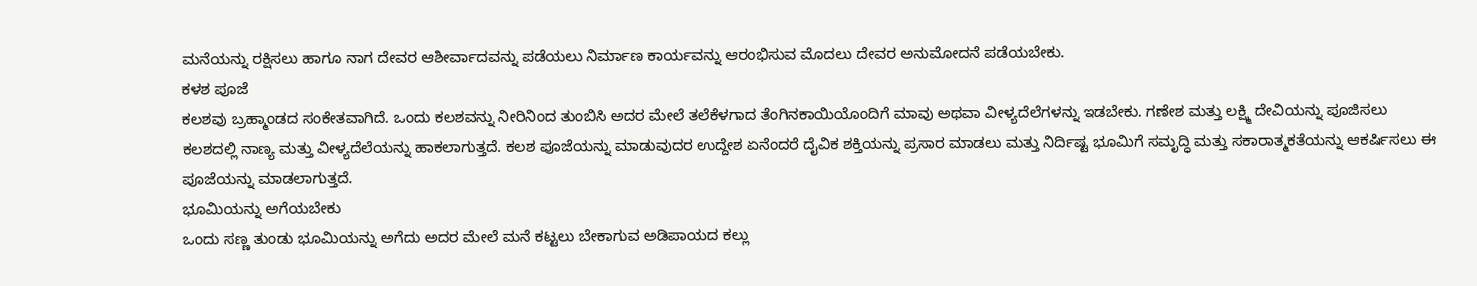ಮನೆಯನ್ನು ರಕ್ಷಿಸಲು ಹಾಗೂ ನಾಗ ದೇವರ ಆಶೀರ್ವಾದವನ್ನು ಪಡೆಯಲು ನಿರ್ಮಾಣ ಕಾರ್ಯವನ್ನು ಆರಂಭಿಸುವ ಮೊದಲು ದೇವರ ಅನುಮೋದನೆ ಪಡೆಯಬೇಕು.
ಕಳಶ ಪೂಜೆ
ಕಲಶವು ಬ್ರಹ್ಮಾಂಡದ ಸಂಕೇತವಾಗಿದೆ. ಒಂದು ಕಲಶವನ್ನು ನೀರಿನಿಂದ ತುಂಬಿಸಿ ಅದರ ಮೇಲೆ ತಲೆಕೆಳಗಾದ ತೆಂಗಿನಕಾಯಿಯೊಂದಿಗೆ ಮಾವು ಅಥವಾ ವೀಳ್ಯದೆಲೆಗಳನ್ನು ಇಡಬೇಕು. ಗಣೇಶ ಮತ್ತು ಲಕ್ಷ್ಮಿ ದೇವಿಯನ್ನು ಪೂಜಿಸಲು ಕಲಶದಲ್ಲಿ ನಾಣ್ಯ ಮತ್ತು ವೀಳ್ಯದೆಲೆಯನ್ನು ಹಾಕಲಾಗುತ್ತದೆ. ಕಲಶ ಪೂಜೆಯನ್ನು ಮಾಡುವುದರ ಉದ್ದೇಶ ಏನೆಂದರೆ ದೈವಿಕ ಶಕ್ತಿಯನ್ನು ಪ್ರಸಾರ ಮಾಡಲು ಮತ್ತು ನಿರ್ದಿಷ್ಟ ಭೂಮಿಗೆ ಸಮೃದ್ಧಿ ಮತ್ತು ಸಕಾರಾತ್ಮಕತೆಯನ್ನು ಆಕರ್ಷಿಸಲು ಈ ಪೂಜೆಯನ್ನು ಮಾಡಲಾಗುತ್ತದೆ.
ಭೂಮಿಯನ್ನು ಅಗೆಯಬೇಕು
ಒಂದು ಸಣ್ಣ ತುಂಡು ಭೂಮಿಯನ್ನು ಅಗೆದು ಅದರ ಮೇಲೆ ಮನೆ ಕಟ್ಟಲು ಬೇಕಾಗುವ ಅಡಿಪಾಯದ ಕಲ್ಲು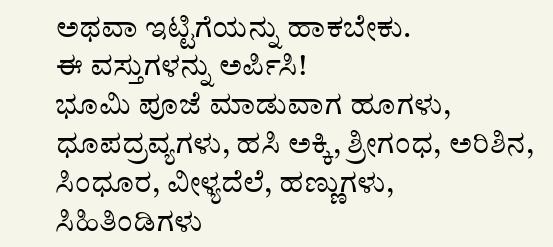ಅಥವಾ ಇಟ್ಟಿಗೆಯನ್ನು ಹಾಕಬೇಕು.
ಈ ವಸ್ತುಗಳನ್ನು ಅರ್ಪಿಸಿ!
ಭೂಮಿ ಪೂಜೆ ಮಾಡುವಾಗ ಹೂಗಳು, ಧೂಪದ್ರವ್ಯಗಳು, ಹಸಿ ಅಕ್ಕಿ, ಶ್ರೀಗಂಧ, ಅರಿಶಿನ, ಸಿಂಧೂರ, ವೀಳ್ಯದೆಲೆ, ಹಣ್ಣುಗಳು, ಸಿಹಿತಿಂಡಿಗಳು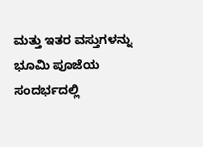ಮತ್ತು ಇತರ ವಸ್ತುಗಳನ್ನು ಭೂಮಿ ಪೂಜೆಯ ಸಂದರ್ಭದಲ್ಲಿ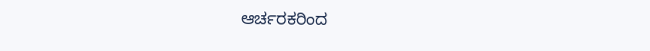ಆರ್ಚರಕರಿಂದ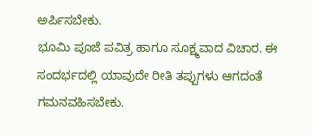ಅರ್ಪಿಸಬೇಕು.
ಭೂಮಿ ಪೂಜೆ ಪವಿತ್ರ ಹಾಗೂ ಸೂಕ್ಷ್ಮವಾದ ವಿಚಾರ. ಈ ಸಂದರ್ಭದಲ್ಲಿ ಯಾವುದೇ ರೀತಿ ತಪ್ಪುಗಳು ಆಗದಂತೆ ಗಮನವಹಿಸಬೇಕು.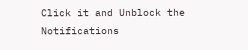Click it and Unblock the Notifications